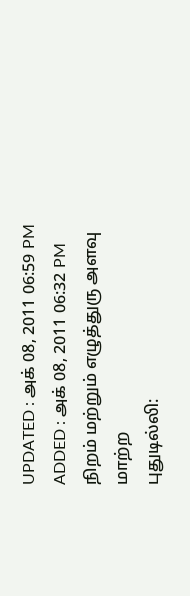UPDATED : அக் 08, 2011 06:59 PM
ADDED : அக் 08, 2011 06:32 PM
நிறம் மற்றும் எழுத்துரு அளவு மாற்ற
புதுடில்லி: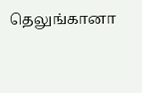தெலுங்கானா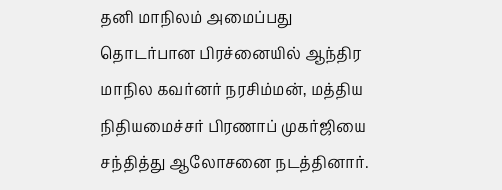தனி மாநிலம் அமைப்பது தொடர்பான பிரச்னையில் ஆந்திர மாநில கவர்னர் நரசிம்மன், மத்திய நிதியமைச்சர் பிரணாப் முகர்ஜியை சந்தித்து ஆலோசனை நடத்தினார்.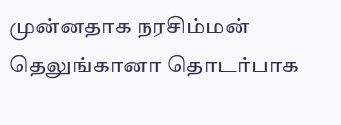முன்னதாக நரசிம்மன் தெலுங்கானா தொடர்பாக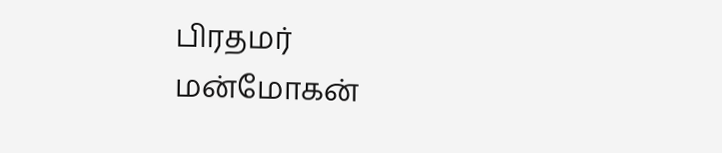பிரதமர் மன்மோகன்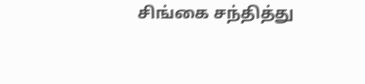சிங்கை சந்தித்து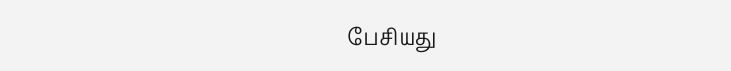பேசியது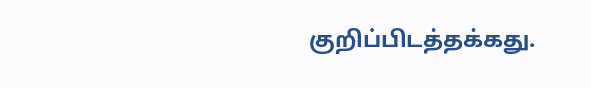குறிப்பிடத்தக்கது.